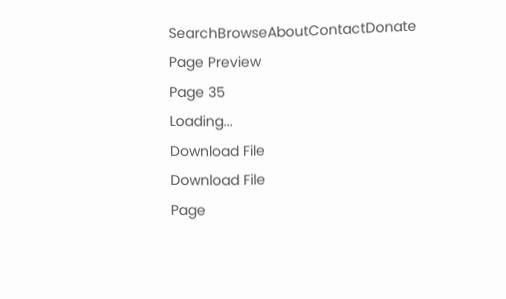SearchBrowseAboutContactDonate
Page Preview
Page 35
Loading...
Download File
Download File
Page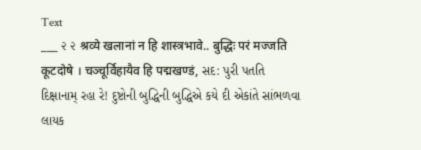Text
___ ૨ ૨ श्रव्ये खलानां न हि शास्त्रभावे.. बुद्धिः परं मज्जति कूटदोषे । चञ्चूर्विहायैव हि पद्मखण्डं, સદ: પુરી પતતિ દિક્ષાનામ્ રહા રે! દુષ્ટોની બુદ્ધિની બુદ્ધિએ કયે દી એકાંતે સાંભળવા લાયક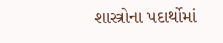શાસ્ત્રોના પદાર્થોમાં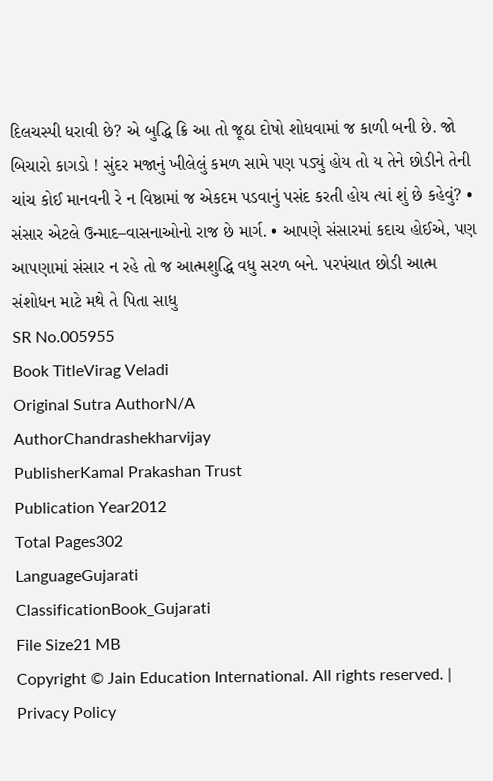દિલચસ્પી ધરાવી છે? એ બુદ્ધિ ક્રિ આ તો જૂઠા દોષો શોધવામાં જ કાળી બની છે. જો બિચારો કાગડો ! સુંદર મજાનું ખીલેલું કમળ સામે પણ પડ્યું હોય તો ય તેને છોડીને તેની ચાંચ કોઈ માનવની રે ન વિષ્ઠામાં જ એકદમ પડવાનું પસંદ કરતી હોય ત્યાં શું છે કહેવું? • સંસાર એટલે ઉન્માદ–વાસનાઓનો રાજ છે માર્ગ. • આપણે સંસારમાં કદાચ હોઈએ, પણ આપણામાં સંસાર ન રહે તો જ આત્મશુદ્ધિ વધુ સરળ બને. પરપંચાત છોડી આત્મ સંશોધન માટે મથે તે પિતા સાધુ
SR No.005955
Book TitleVirag Veladi
Original Sutra AuthorN/A
AuthorChandrashekharvijay
PublisherKamal Prakashan Trust
Publication Year2012
Total Pages302
LanguageGujarati
ClassificationBook_Gujarati
File Size21 MB
Copyright © Jain Education International. All rights reserved. | Privacy Policy